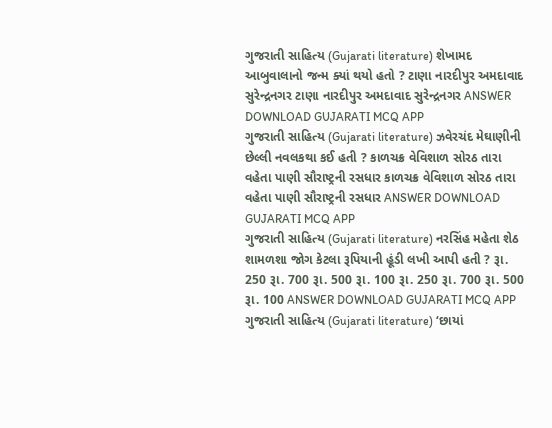ગુજરાતી સાહિત્ય (Gujarati literature) શેખામદ આબુવાલાનો જન્મ ક્યાં થયો હતો ? ટાણા નારદીપુર અમદાવાદ સુરેન્દ્રનગર ટાણા નારદીપુર અમદાવાદ સુરેન્દ્રનગર ANSWER DOWNLOAD GUJARATI MCQ APP
ગુજરાતી સાહિત્ય (Gujarati literature) ઝવેરચંદ મેઘાણીની છેલ્લી નવલકથા કઈ હતી ? કાળચક્ર વેવિશાળ સોરઠ તારા વહેતા પાણી સૌરાષ્ટ્રની રસધાર કાળચક્ર વેવિશાળ સોરઠ તારા વહેતા પાણી સૌરાષ્ટ્રની રસધાર ANSWER DOWNLOAD GUJARATI MCQ APP
ગુજરાતી સાહિત્ય (Gujarati literature) નરસિંહ મહેતા શેઠ શામળશા જોગ કેટલા રૂપિયાની હૂંડી લખી આપી હતી ? રૂા. 250 રૂા. 700 રૂા. 500 રૂા. 100 રૂા. 250 રૂા. 700 રૂા. 500 રૂા. 100 ANSWER DOWNLOAD GUJARATI MCQ APP
ગુજરાતી સાહિત્ય (Gujarati literature) ‘છાયાં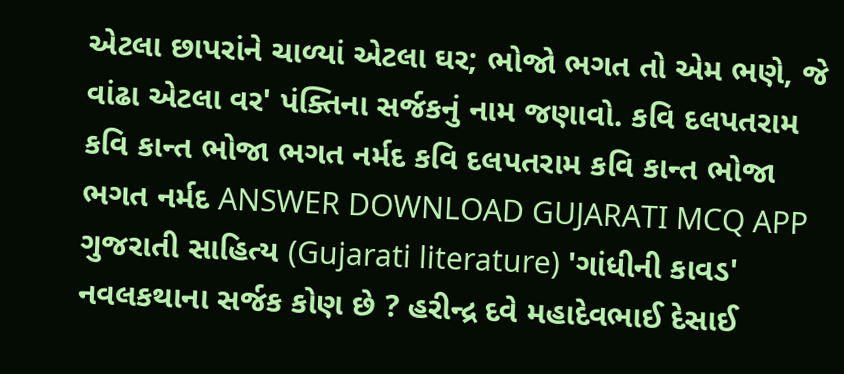એટલા છાપરાંને ચાળ્યાં એટલા ઘર; ભોજો ભગત તો એમ ભણે, જે વાંઢા એટલા વર' પંક્તિના સર્જકનું નામ જણાવો. કવિ દલપતરામ કવિ કાન્ત ભોજા ભગત નર્મદ કવિ દલપતરામ કવિ કાન્ત ભોજા ભગત નર્મદ ANSWER DOWNLOAD GUJARATI MCQ APP
ગુજરાતી સાહિત્ય (Gujarati literature) 'ગાંધીની કાવડ' નવલકથાના સર્જક કોણ છે ? હરીન્દ્ર દવે મહાદેવભાઈ દેસાઈ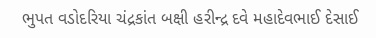ભુપત વડોદરિયા ચંદ્રકાંત બક્ષી હરીન્દ્ર દવે મહાદેવભાઈ દેસાઈ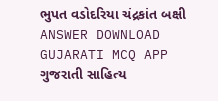ભુપત વડોદરિયા ચંદ્રકાંત બક્ષી ANSWER DOWNLOAD GUJARATI MCQ APP
ગુજરાતી સાહિત્ય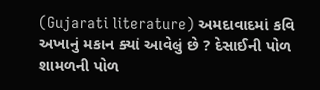(Gujarati literature) અમદાવાદમાં કવિ અખાનું મકાન ક્યાં આવેલું છે ? દેસાઈની પોળ શામળની પોળ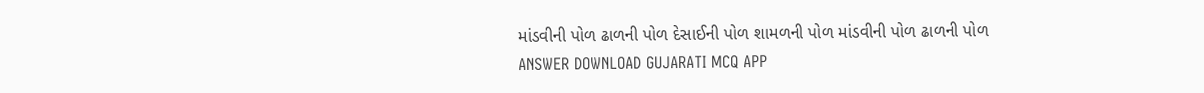માંડવીની પોળ ઢાળની પોળ દેસાઈની પોળ શામળની પોળ માંડવીની પોળ ઢાળની પોળ ANSWER DOWNLOAD GUJARATI MCQ APP